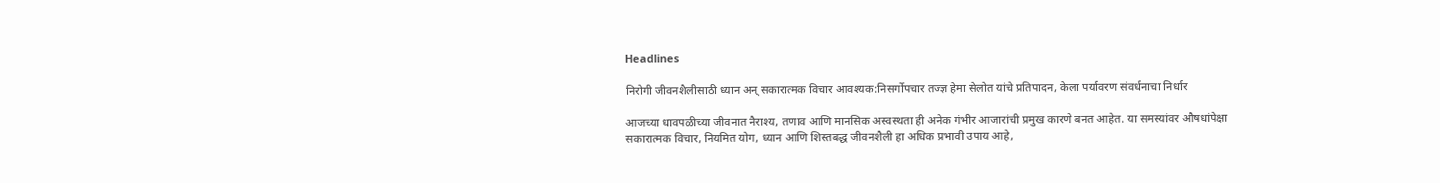Headlines

निरोगी जीवनशैलीसाठी ध्यान अन् सकारात्मक विचार आवश्यक:निसर्गोपचार तज्ज्ञ हेमा सेलोत यांचे प्रतिपादन, केला पर्यावरण संवर्धनाचा निर्धार

आजच्या धावपळीच्या जीवनात नैराश्‍य, तणाव आणि मानसिक अस्वस्थता ही अनेक गंभीर आजारांची प्रमुख कारणे बनत आहेत. या समस्यांवर औषधांपेक्षा सकारात्मक विचार, नियमित योग, ध्यान आणि शिस्तबद्ध जीवनशैली हा अधिक प्रभावी उपाय आहे,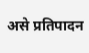असे प्रतिपादन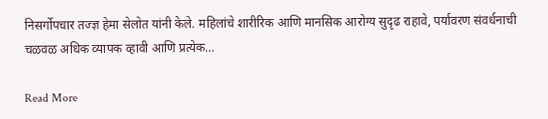निसर्गोपचार तज्ज्ञ हेमा सेलोत यांनी केले. महिलांचे शारीरिक आणि मानसिक आरोग्य सुदृढ राहावे, पर्यावरण संवर्धनाची चळवळ अधिक व्यापक व्हावी आणि प्रत्येक…

Read More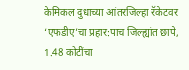केमिकल दुधाच्या आंतरजिल्हा रॅकेटवर ‘एफडीए’चा प्रहार:पाच जिल्ह्यांत छापे, 1.48 कोटींचा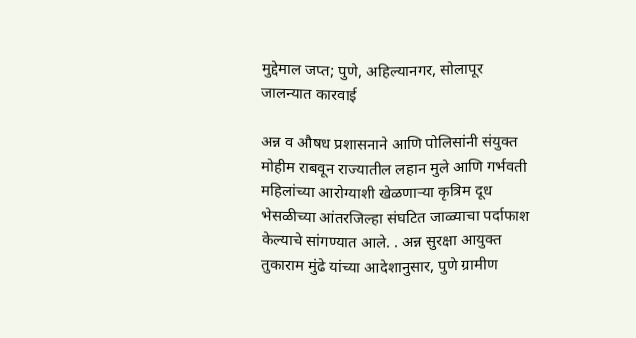मुद्देमाल जप्त; पुणे, अहिल्यानगर, सोलापूर जालन्यात कारवाई

अन्न व औषध प्रशासनाने आणि पोलिसांनी संयुक्त मोहीम राबवून राज्यातील लहान मुले आणि गर्भवती महिलांच्या आरोग्याशी खेळणाऱ्या कृत्रिम दूध भेसळीच्या आंतरजिल्हा संघटित जाळ्याचा पर्दाफाश केल्याचे सांगण्यात आले. . अन्न सुरक्षा आयुक्त तुकाराम मुंढे यांच्या आदेशानुसार, पुणे ग्रामीण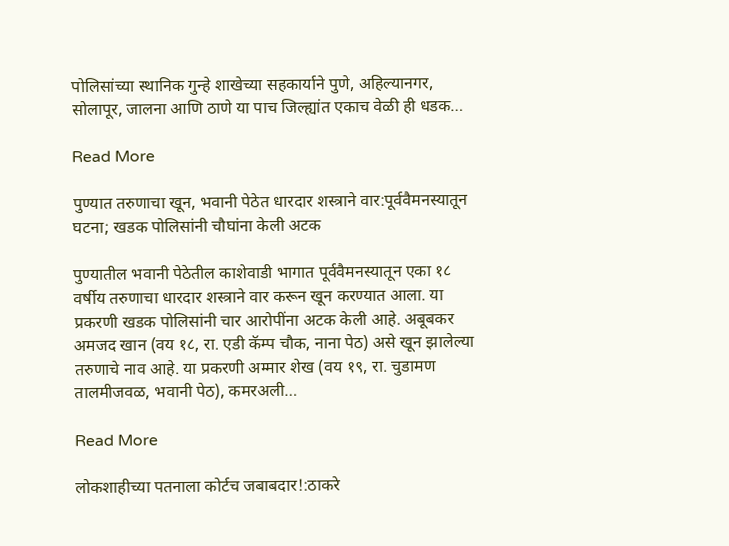पोलिसांच्या स्थानिक गुन्हे शाखेच्या सहकार्याने पुणे, अहिल्यानगर, सोलापूर, जालना आणि ठाणे या पाच जिल्ह्यांत एकाच वेळी ही धडक…

Read More

पुण्यात तरुणाचा खून, भवानी पेठेत धारदार शस्त्राने वार:पूर्ववैमनस्यातून घटना; खडक पोलिसांनी चौघांना केली अटक

पुण्यातील भवानी पेठेतील काशेवाडी भागात पूर्ववैमनस्यातून एका १८ वर्षीय तरुणाचा धारदार शस्त्राने वार करून खून करण्यात आला. या प्रकरणी खडक पोलिसांनी चार आरोपींना अटक केली आहे. अबूबकर अमजद खान (वय १८, रा. एडी कॅम्प चौक, नाना पेठ) असे खून झालेल्या तरुणाचे नाव आहे. या प्रकरणी अम्मार शेख (वय १९, रा. चुडामण तालमीजवळ, भवानी पेठ), कमरअली…

Read More

लोकशाहीच्या पतनाला कोर्टच जबाबदार!:ठाकरे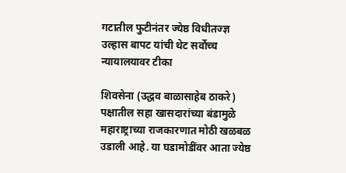गटातील फुटीनंतर ज्येष्ठ विधीतज्ज्ञ उल्हास बापट यांची थेट सर्वोच्च न्यायालयावर टीका

शिवसेना (उद्धव बाळासाहेब ठाकरे) पक्षातील सहा खासदारांच्या बंडामुळे महाराष्ट्राच्या राजकारणात मोठी खळबळ उडाली आहे. या घडामोडींवर आता ज्येष्ठ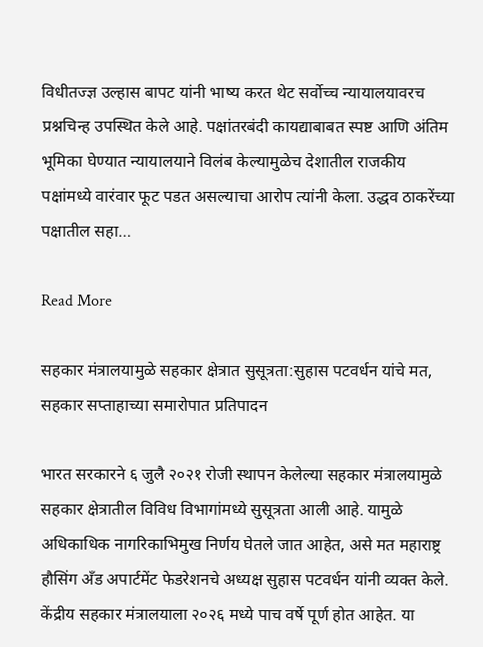विधीतज्ज्ञ उल्हास बापट यांनी भाष्य करत थेट सर्वोच्च न्यायालयावरच प्रश्नचिन्ह उपस्थित केले आहे. पक्षांतरबंदी कायद्याबाबत स्पष्ट आणि अंतिम भूमिका घेण्यात न्यायालयाने विलंब केल्यामुळेच देशातील राजकीय पक्षांमध्ये वारंवार फूट पडत असल्याचा आरोप त्यांनी केला. उद्धव ठाकरेंच्या पक्षातील सहा…

Read More

सहकार मंत्रालयामुळे सहकार क्षेत्रात सुसूत्रता:सुहास पटवर्धन यांचे मत, सहकार सप्ताहाच्या समारोपात प्रतिपादन

भारत सरकारने ६ जुलै २०२१ रोजी स्थापन केलेल्या सहकार मंत्रालयामुळे सहकार क्षेत्रातील विविध विभागांमध्ये सुसूत्रता आली आहे. यामुळे अधिकाधिक नागरिकाभिमुख निर्णय घेतले जात आहेत, असे मत महाराष्ट्र हौसिंग अँड अपार्टमेंट फेडरेशनचे अध्यक्ष सुहास पटवर्धन यांनी व्यक्त केले. केंद्रीय सहकार मंत्रालयाला २०२६ मध्ये पाच वर्षे पूर्ण होत आहेत. या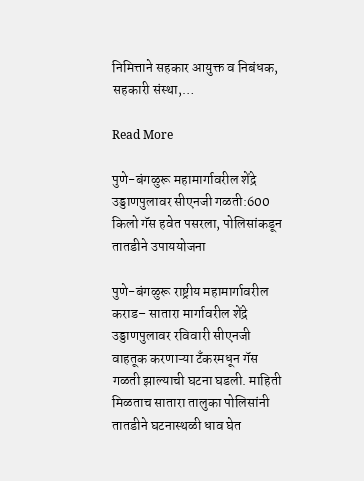निमित्ताने सहकार आयुक्त व निबंधक, सहकारी संस्था,…

Read More

पुणे-बंगळुरू महामार्गावरील शेंद्रे उड्डाणपुलावर सीएनजी गळती:600 किलो गॅस हवेत पसरला, पोलिसांकडून तातडीने उपाययोजना

पुणे-बंगळुरू राष्ट्रीय महामार्गावरील कराड– सातारा मार्गावरील शेंद्रे उड्डाणपुलावर रविवारी सीएनजी वाहतूक करणाऱ्या टँकरमधून गॅस गळती झाल्याची घटना घडली. माहिती मिळताच सातारा तालुका पोलिसांनी तातडीने घटनास्थळी धाव घेत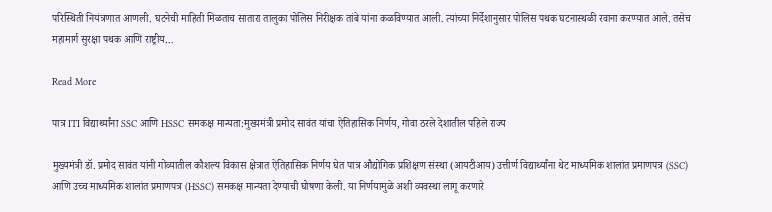परिस्थिती नियंत्रणात आणली. घटनेची माहिती मिळताच सातारा तालुका पोलिस निरीक्षक तांबे यांना कळविण्यात आली. त्यांच्या निर्देशानुसार पोलिस पथक घटनास्थळी रवाना करण्यात आले. तसेच महामार्ग सुरक्षा पथक आणि राष्ट्रीय…

Read More

पात्र ITI विद्यार्थ्यांना SSC आणि HSSC समकक्ष मान्यता:मुख्यमंत्री प्रमोद सावंत यांचा ऐतिहासिक निर्णय, गोवा ठरले देशातील पहिले राज्य

मुख्यमंत्री डॉ. प्रमोद सावंत यांनी गोव्यातील कौशल्य विकास क्षेत्रात ऐतिहासिक निर्णय घेत पात्र औद्योगिक प्रशिक्षण संस्था (आयटीआय) उत्तीर्ण विद्यार्थ्यांना थेट माध्यमिक शालांत प्रमाणपत्र (SSC) आणि उच्च माध्यमिक शालांत प्रमाणपत्र (HSSC) समकक्ष मान्यता देण्याची घोषणा केली. या निर्णयामुळे अशी व्यवस्था लागू करणारे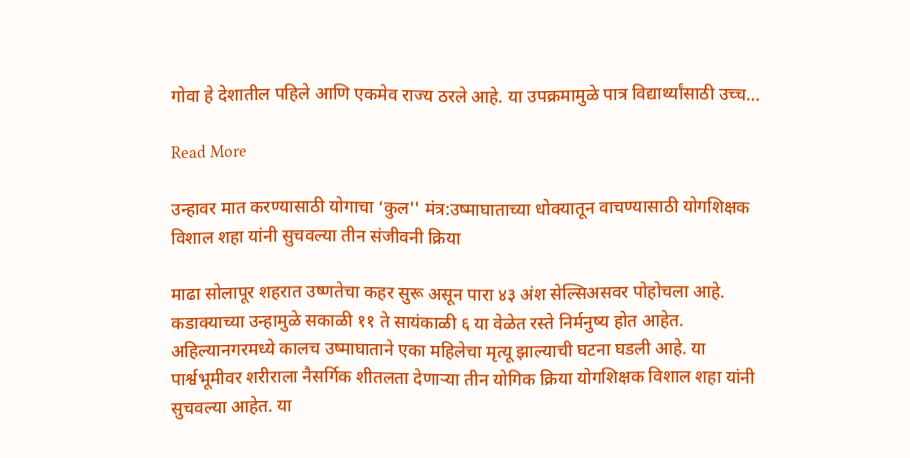गोवा हे देशातील पहिले आणि एकमेव राज्य ठरले आहे. या उपक्रमामुळे पात्र विद्यार्थ्यांसाठी उच्च…

Read More

उन्हावर मात करण्यासाठी योगाचा ‘कुल'' मंत्र:उष्माघाताच्या धोक्यातून वाचण्यासाठी योगशिक्षक विशाल शहा यांनी सुचवल्या तीन संजीवनी क्रिया

माढा सोलापूर शहरात उष्णतेचा कहर सुरू असून पारा ४३ अंश सेल्सिअसवर पोहोचला आहे. कडाक्याच्या उन्हामुळे सकाळी ११ ते सायंकाळी ६ या वेळेत रस्ते निर्मनुष्य होत आहेत. अहिल्यानगरमध्ये कालच उष्माघाताने एका महिलेचा मृत्यू झाल्याची घटना घडली आहे. या पार्श्वभूमीवर शरीराला नैसर्गिक शीतलता देणाऱ्या तीन योगिक क्रिया योगशिक्षक विशाल शहा यांनी सुचवल्या आहेत. या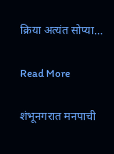क्रिया अत्यंत सोप्या…

Read More

शंभूनगरात मनपाची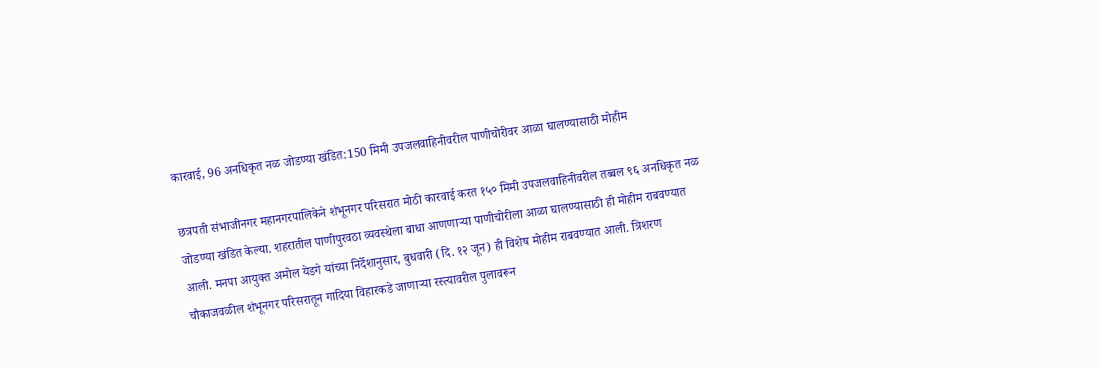कारवाई, 96 अनधिकृत नळ जोडण्या खंडित:150 मिमी उपजलवाहिनीवरील पाणीचोरीवर आळा घालण्यासाठी मोहीम

छत्रपती संभाजीनगर महानगरपालिकेने शंभूनगर परिसरात मोठी कारवाई करत १५० मिमी उपजलवाहिनीवरील तब्बल ९६ अनधिकृत नळ जोडण्या खंडित केल्या. शहरातील पाणीपुरवठा व्यवस्थेला बाधा आणणाऱ्या पाणीचोरीला आळा घालण्यासाठी ही मोहीम राबवण्यात आली. मनपा आयुक्त अमोल येडगे यांच्या निर्देशानुसार, बुधवारी (दि. १२ जून) ही विशेष मोहीम राबवण्यात आली. त्रिशरण चौकाजवळील शंभूनगर परिसरातून गादिया विहारकडे जाणाऱ्या रस्त्यावरील पुलावरून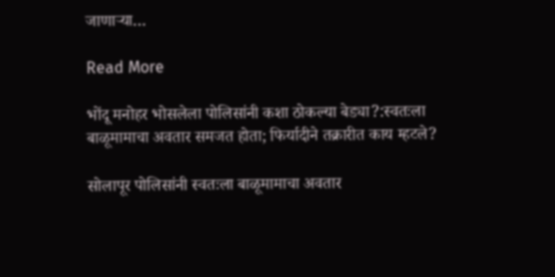जाणाऱ्या…

Read More

भोंदू मनोहर भोसलेला पोलिसांनी कशा ठोकल्या बेड्या?:स्वतःला बाळूमामाचा अवतार समजत होता; फिर्यादीने तक्रारीत काय म्हटले?

सोलापूर पोलिसांनी स्वतःला बाळूमामाचा अवतार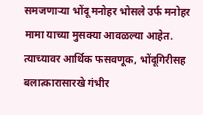समजणाऱ्या भोंदू मनोहर भोसले उर्फ मनोहर मामा याच्या मुसक्या आवळल्या आहेत. त्याच्यावर आर्थिक फसवणूक, भोंदूगिरीसह बलात्कारासारखे गंभीर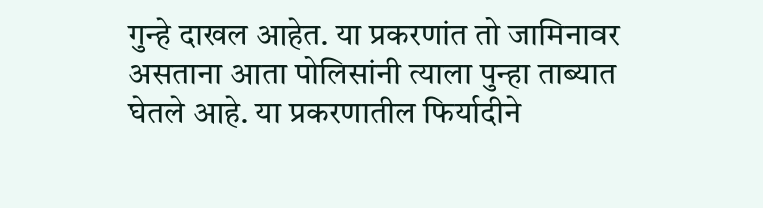गुन्हे दाखल आहेत. या प्रकरणांत तो जामिनावर असताना आता पोलिसांनी त्याला पुन्हा ताब्यात घेतले आहे. या प्रकरणातील फिर्यादीने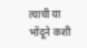त्याची या भोंदूने कशी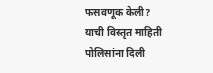फसवणूक केली? याची विस्तृत माहिती पोलिसांना दिली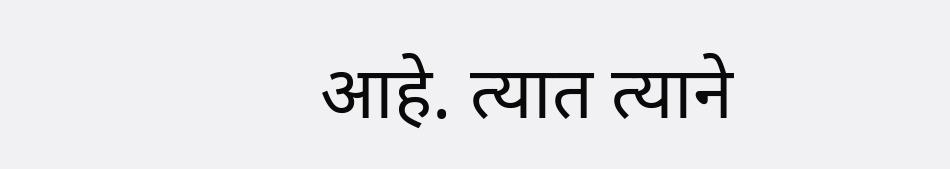आहे. त्यात त्याने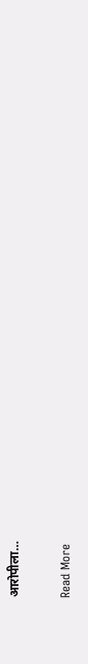आरोपीला…

Read More